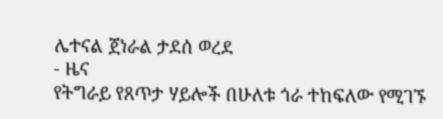ሌተናል ጀነራል ታደሰ ወረደ
- ዜና
የትግራይ የጸጥታ ሃይሎች በሁለቱ ጎራ ተከፍለው የሚገኙ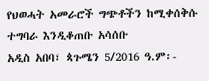የህወሓት አመራሮች ግጭቶችን ከሚቀሰቅሱ ተግባራ እንዲቆጠቡ አሳሰቡ
አዲስ አበባ፣ ጳጉሜን 5/2016 ዓ.ም፡-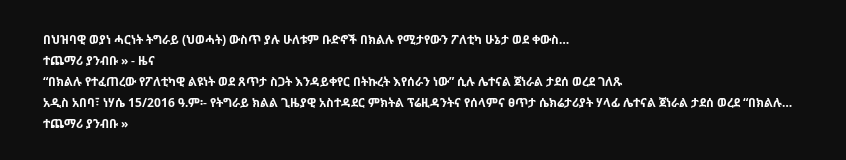በህዝባዊ ወያነ ሓርነት ትግራይ (ህወሓት) ውስጥ ያሉ ሁለቱም ቡድኖች በክልሉ የሚታየውን ፖለቲካ ሁኔታ ወደ ቀውስ…
ተጨማሪ ያንብቡ » - ዜና
“በክልሉ የተፈጠረው የፖለቲካዊ ልዩነት ወደ ጸጥታ ስጋት እንዳይቀየር በትኩረት እየሰራን ነው” ሲሉ ሌተናል ጀነራል ታደሰ ወረደ ገለጹ
አዲስ አበባ፣ ነሃሴ 15/2016 ዓ.ም፡- የትግራይ ክልል ጊዜያዊ አስተዳደር ምክትል ፕሬዚዳንትና የሰላምና ፀጥታ ሴክሬታሪያት ሃላፊ ሌተናል ጀነራል ታደሰ ወረደ “በክልሉ…
ተጨማሪ ያንብቡ »